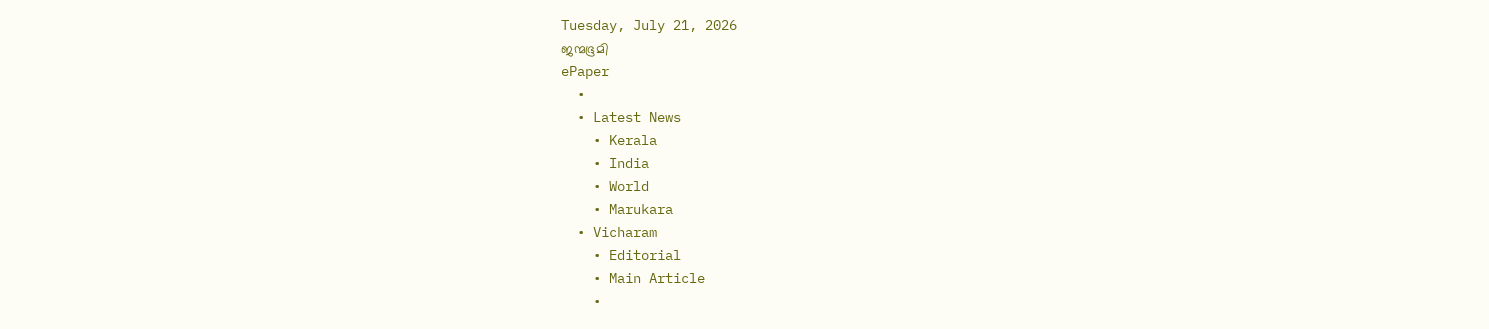Tuesday, July 21, 2026
ജന്മഭൂമി
ePaper
  •
  • Latest News
    • Kerala
    • India
    • World
    • Marukara
  • Vicharam
    • Editorial
    • Main Article
    •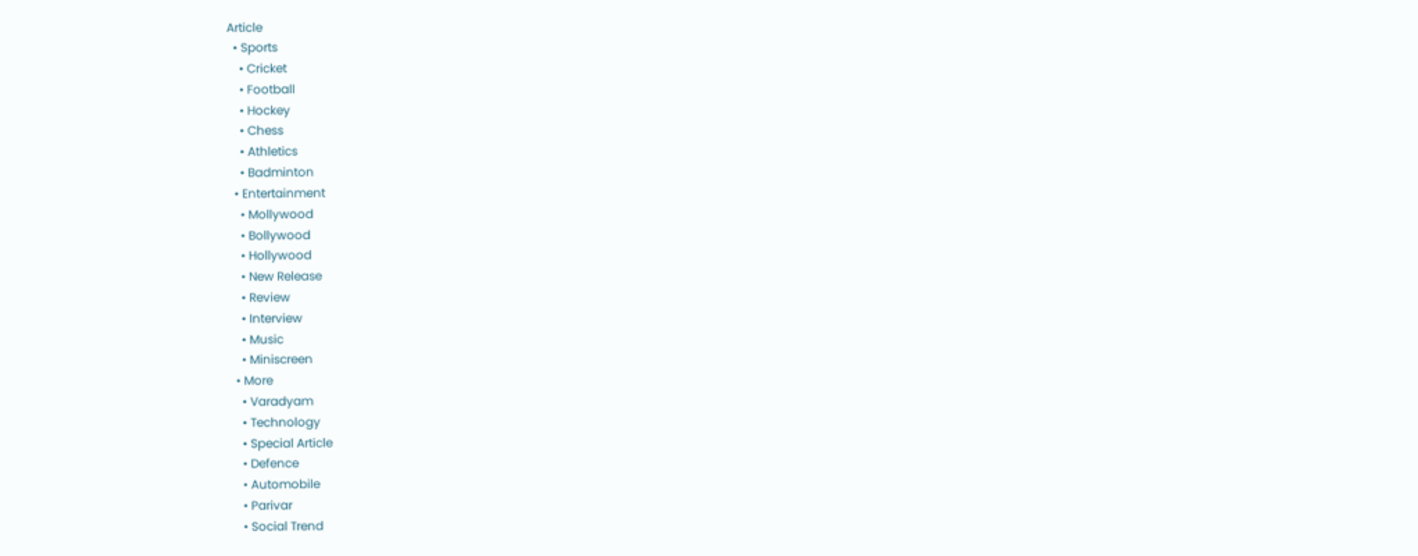Article
  • Sports
    • Cricket
    • Football
    • Hockey
    • Chess
    • Athletics
    • Badminton
  • Entertainment
    • Mollywood
    • Bollywood
    • Hollywood
    • New Release
    • Review
    • Interview
    • Music
    • Miniscreen
  • More
    • Varadyam
    • Technology
    • Special Article
    • Defence
    • Automobile
    • Parivar
    • Social Trend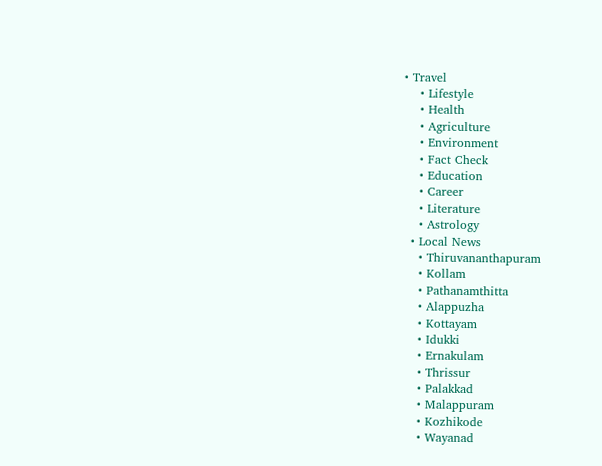• Travel
    • Lifestyle
    • Health
    • Agriculture
    • Environment
    • Fact Check
    • Education
    • Career
    • Literature
    • Astrology
  • Local News
    • Thiruvananthapuram
    • Kollam
    • Pathanamthitta
    • Alappuzha
    • Kottayam
    • Idukki
    • Ernakulam
    • Thrissur
    • Palakkad
    • Malappuram
    • Kozhikode
    • Wayanad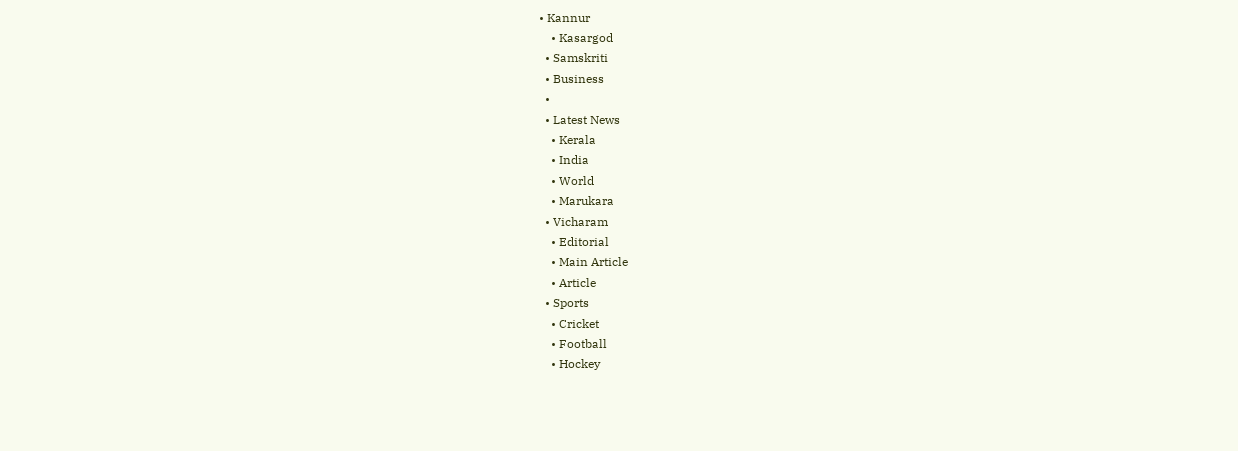• Kannur
    • Kasargod
  • Samskriti
  • Business
  •
  • Latest News
    • Kerala
    • India
    • World
    • Marukara
  • Vicharam
    • Editorial
    • Main Article
    • Article
  • Sports
    • Cricket
    • Football
    • Hockey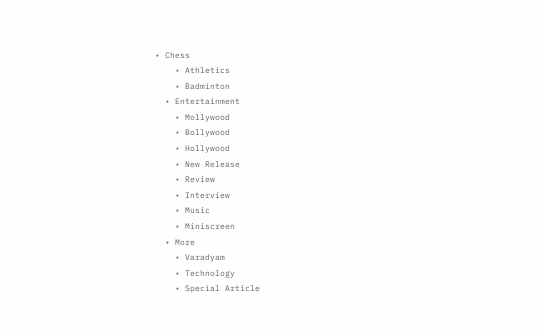• Chess
    • Athletics
    • Badminton
  • Entertainment
    • Mollywood
    • Bollywood
    • Hollywood
    • New Release
    • Review
    • Interview
    • Music
    • Miniscreen
  • More
    • Varadyam
    • Technology
    • Special Article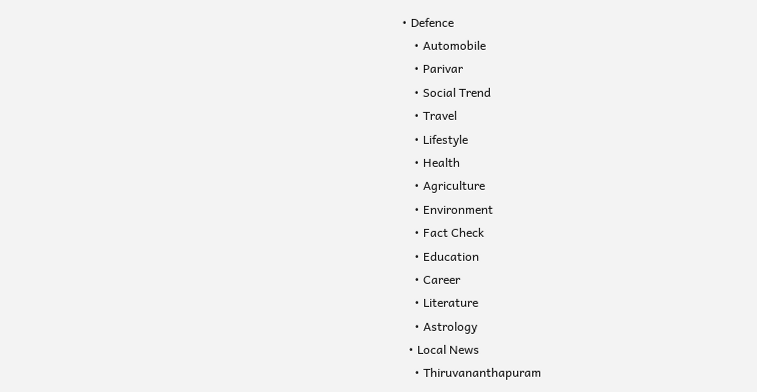• Defence
    • Automobile
    • Parivar
    • Social Trend
    • Travel
    • Lifestyle
    • Health
    • Agriculture
    • Environment
    • Fact Check
    • Education
    • Career
    • Literature
    • Astrology
  • Local News
    • Thiruvananthapuram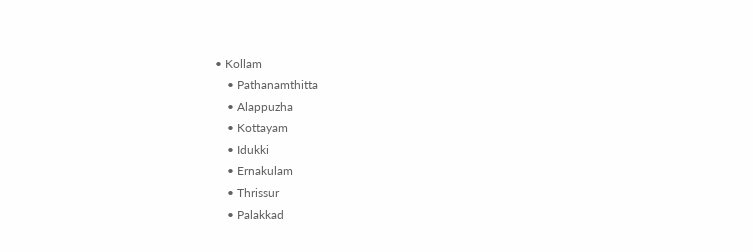• Kollam
    • Pathanamthitta
    • Alappuzha
    • Kottayam
    • Idukki
    • Ernakulam
    • Thrissur
    • Palakkad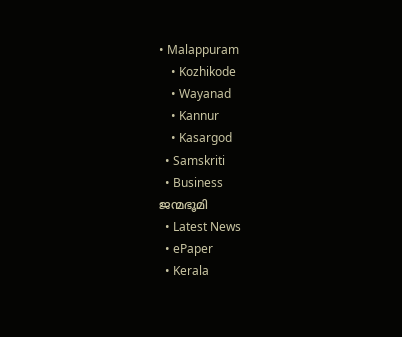• Malappuram
    • Kozhikode
    • Wayanad
    • Kannur
    • Kasargod
  • Samskriti
  • Business
ജന്മഭൂമി
  • Latest News
  • ePaper
  • Kerala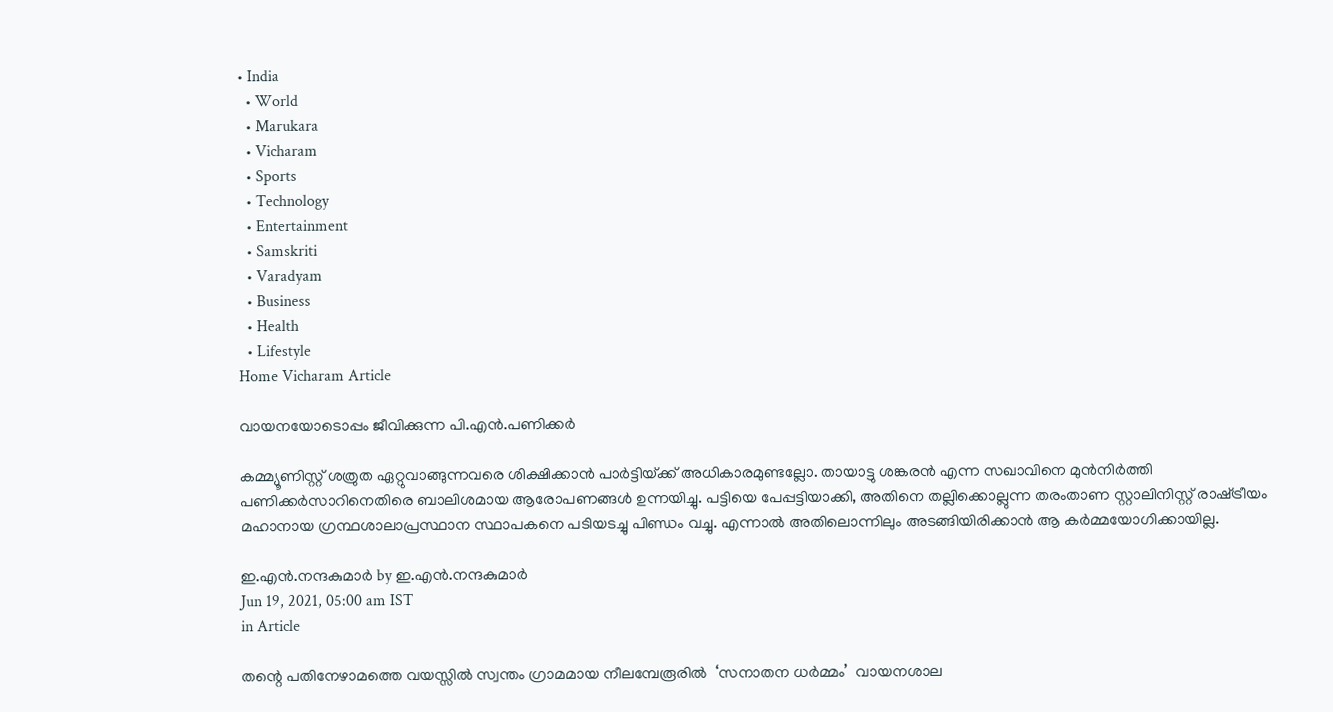• India
  • World
  • Marukara
  • Vicharam
  • Sports
  • Technology
  • Entertainment
  • Samskriti
  • Varadyam
  • Business
  • Health
  • Lifestyle
Home Vicharam Article

വായനയോടൊപ്പം ജീവിക്കുന്ന പി.എന്‍.പണിക്കര്‍

കമ്മ്യൂണിസ്റ്റ് ശത്രുത ഏറ്റുവാങ്ങുന്നവരെ ശിക്ഷിക്കാന്‍ പാര്‍ട്ടിയ്‌ക്ക് അധികാരമുണ്ടല്ലോ. തായാട്ടു ശങ്കരന്‍ എന്ന സഖാവിനെ മുന്‍നിര്‍ത്തി പണിക്കര്‍സാറിനെതിരെ ബാലിശമായ ആരോപണങ്ങള്‍ ഉന്നയിച്ചു. പട്ടിയെ പേപ്പട്ടിയാക്കി, അതിനെ തല്ലിക്കൊല്ലുന്ന തരംതാണ സ്റ്റാലിനിസ്റ്റ് രാഷ്‌ട്രീയം മഹാനായ ഗ്രന്ഥശാലാപ്രസ്ഥാന സ്ഥാപകനെ പടിയടച്ചു പിണ്ഡം വച്ചു. എന്നാല്‍ അതിലൊന്നിലും അടങ്ങിയിരിക്കാന്‍ ആ കര്‍മ്മയോഗിക്കായില്ല.

ഇ.എന്‍.നന്ദകുമാര്‍ by ഇ.എന്‍.നന്ദകുമാര്‍
Jun 19, 2021, 05:00 am IST
in Article

തന്റെ പതിനേഴാമത്തെ വയസ്സില്‍ സ്വന്തം ഗ്രാമമായ നീലമ്പേരൂരില്‍  ‘സനാതന ധര്‍മ്മം’  വായനശാല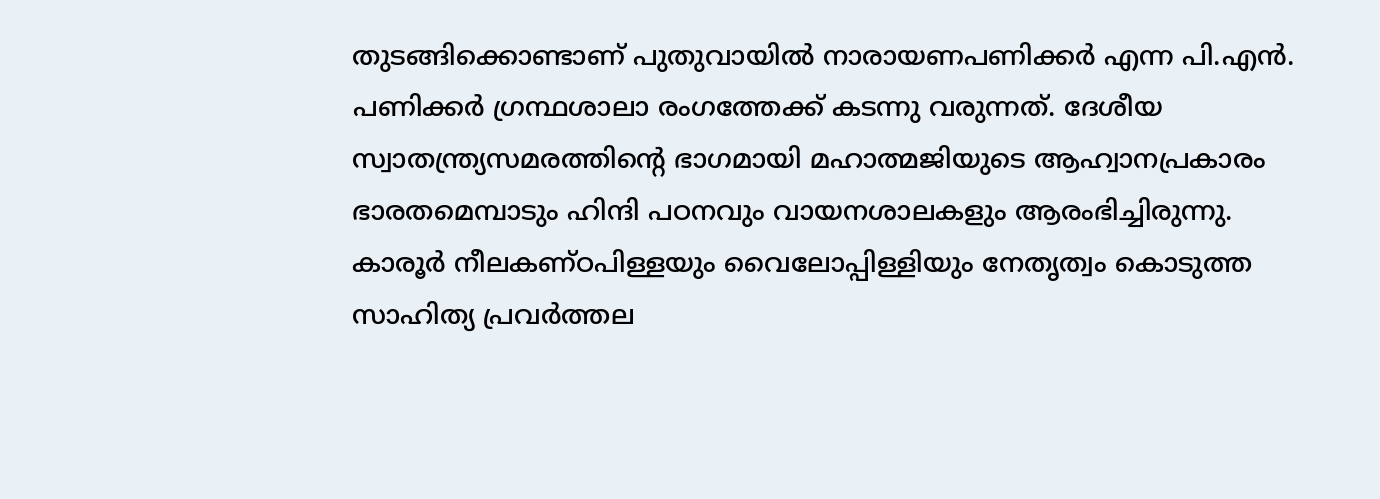തുടങ്ങിക്കൊണ്ടാണ് പുതുവായില്‍ നാരായണപണിക്കര്‍ എന്ന പി.എന്‍. പണിക്കര്‍ ഗ്രന്ഥശാലാ രംഗത്തേക്ക് കടന്നു വരുന്നത്. ദേശീയ സ്വാതന്ത്ര്യസമരത്തിന്റെ ഭാഗമായി മഹാത്മജിയുടെ ആഹ്വാനപ്രകാരം ഭാരതമെമ്പാടും ഹിന്ദി പഠനവും വായനശാലകളും ആരംഭിച്ചിരുന്നു. കാരൂര്‍ നീലകണ്ഠപിള്ളയും വൈലോപ്പിള്ളിയും നേതൃത്വം കൊടുത്ത സാഹിത്യ പ്രവര്‍ത്തല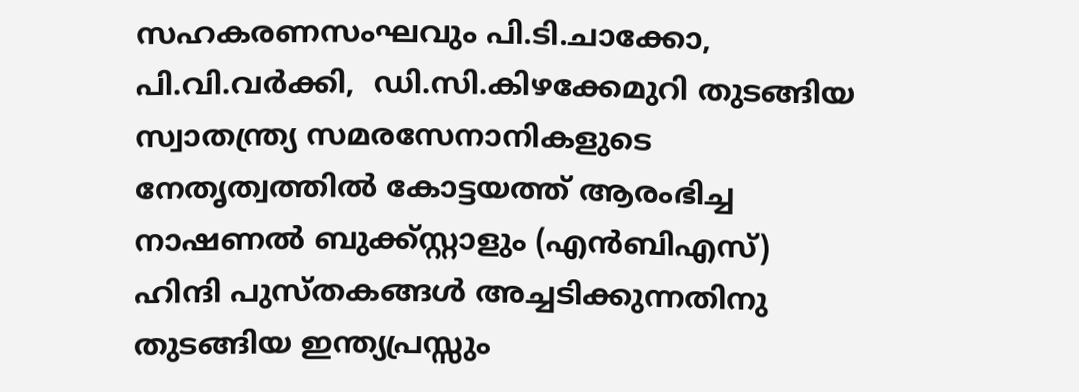സഹകരണസംഘവും പി.ടി.ചാക്കോ, പി.വി.വര്‍ക്കി,  ഡി.സി.കിഴക്കേമുറി തുടങ്ങിയ  സ്വാതന്ത്ര്യ സമരസേനാനികളുടെ നേതൃത്വത്തില്‍ കോട്ടയത്ത് ആരംഭിച്ച നാഷണല്‍ ബുക്ക്സ്റ്റാളും (എന്‍ബിഎസ്)  ഹിന്ദി പുസ്തകങ്ങള്‍ അച്ചടിക്കുന്നതിനു തുടങ്ങിയ ഇന്ത്യപ്രസ്സും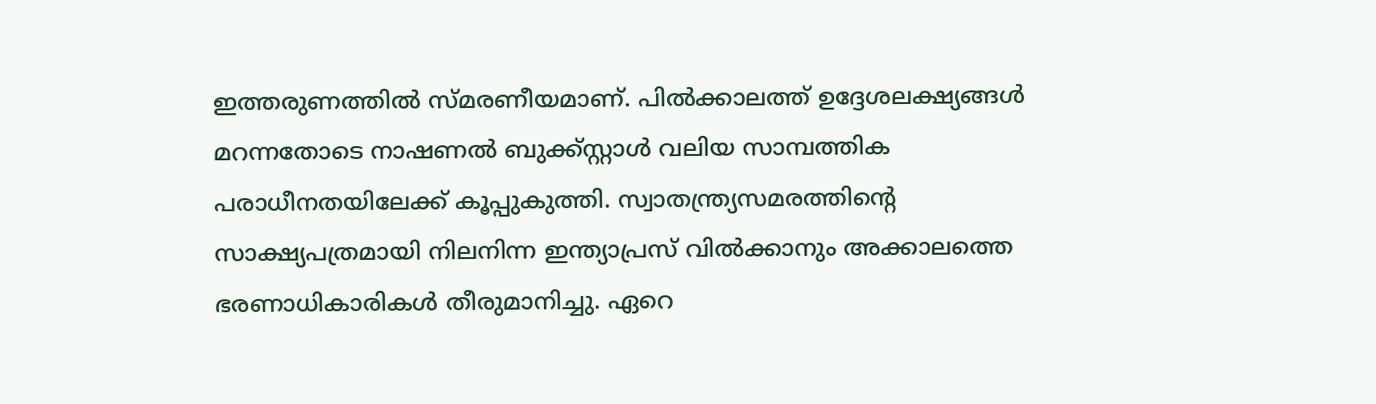ഇത്തരുണത്തില്‍ സ്മരണീയമാണ്. പില്‍ക്കാലത്ത് ഉദ്ദേശലക്ഷ്യങ്ങള്‍ മറന്നതോടെ നാഷണല്‍ ബുക്ക്സ്റ്റാള്‍ വലിയ സാമ്പത്തിക പരാധീനതയിലേക്ക് കൂപ്പുകുത്തി. സ്വാതന്ത്ര്യസമരത്തിന്റെ സാക്ഷ്യപത്രമായി നിലനിന്ന ഇന്ത്യാപ്രസ് വില്‍ക്കാനും അക്കാലത്തെ ഭരണാധികാരികള്‍ തീരുമാനിച്ചു. ഏറെ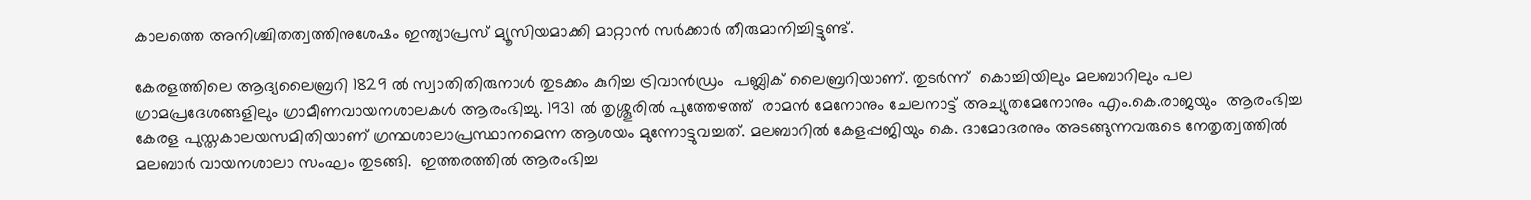കാലത്തെ അനിശ്ചിതത്വത്തിനുശേഷം ഇന്ത്യാപ്രസ് മ്യൂസിയമാക്കി മാറ്റാന്‍ സര്‍ക്കാര്‍ തീരുമാനിച്ചിട്ടുണ്ട്.

കേരളത്തിലെ ആദ്യലൈബ്രറി 1829 ല്‍ സ്വാതിതിരുനാള്‍ തുടക്കം കുറിച്ച ട്രിവാന്‍ഡ്രം  പബ്ലിക് ലൈബ്രറിയാണ്. തുടര്‍ന്ന്  കൊച്ചിയിലും മലബാറിലും പല ഗ്രാമപ്രദേശങ്ങളിലും ഗ്രാമീണവായനശാലകള്‍ ആരംഭിച്ചു. 1931 ല്‍ തൃശ്ശൂരില്‍ പുത്തേഴത്ത്  രാമന്‍ മേനോനും ചേലനാട്ട് അച്യുതമേനോനും എം.കെ.രാജയും  ആരംഭിച്ച കേരള പുസ്തകാലയസമിതിയാണ് ഗ്രന്ഥശാലാപ്രസ്ഥാനമെന്ന ആശയം മുന്നോട്ടുവച്ചത്. മലബാറില്‍ കേളപ്പജിയും കെ. ദാമോദരനും അടങ്ങുന്നവരുടെ നേതൃത്വത്തില്‍ മലബാര്‍ വായനശാലാ സംഘം തുടങ്ങി.  ഇത്തരത്തില്‍ ആരംഭിച്ച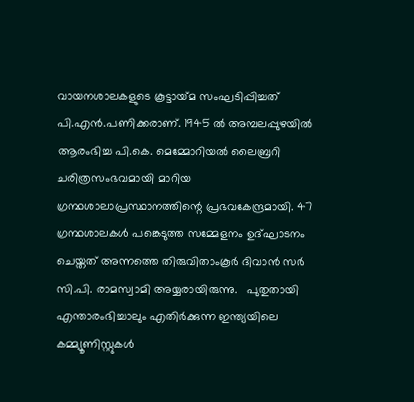വായനശാലകളുടെ കൂട്ടായ്‌മ സംഘടിപ്പിച്ചത് പി.എന്‍.പണിക്കരാണ്. 1945 ല്‍ അമ്പലപ്പുഴയില്‍ ആരംഭിച്ച പി.കെ. മെമ്മോറിയല്‍ ലൈബ്രറി ചരിത്രസംഭവമായി മാറിയ  ഗ്രന്ഥശാലാപ്രസ്ഥാനത്തിന്റെ പ്രഭവകേന്ദ്രമായി. 47 ഗ്രന്ഥശാലകള്‍ പങ്കെടുത്ത സമ്മേളനം ഉദ്ഘാടനം ചെയ്തത് അന്നത്തെ തിരുവിതാംകൂര്‍ ദിവാന്‍ സര്‍ സി.പി. രാമസ്വാമി അയ്യരായിരുന്നു.   പുതുതായി എന്താരംഭിച്ചാലും എതിര്‍ക്കുന്ന ഇന്ത്യയിലെ  കമ്മ്യൂണിസ്റ്റുകള്‍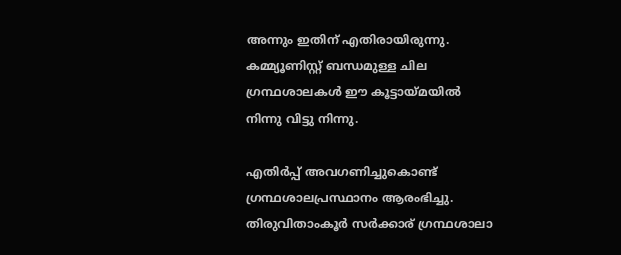അന്നും ഇതിന് എതിരായിരുന്നു. കമ്മ്യൂണിസ്റ്റ് ബന്ധമുള്ള ചില ഗ്രന്ഥശാലകള്‍ ഈ കൂട്ടായ്‌മയില്‍ നിന്നു വിട്ടു നിന്നു.

എതിര്‍പ്പ് അവഗണിച്ചുകൊണ്ട് ഗ്രന്ഥശാലപ്രസ്ഥാനം ആരംഭിച്ചു. തിരുവിതാംകൂര്‍ സര്‍ക്കാര് ഗ്രന്ഥശാലാ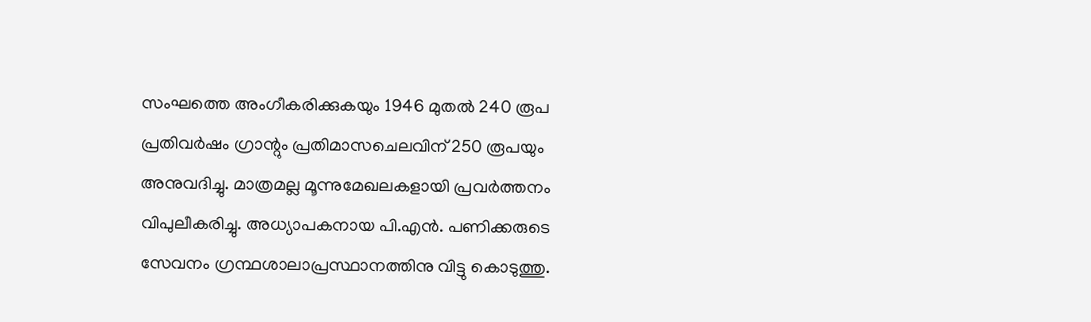സംഘത്തെ അംഗീകരിക്കുകയും 1946 മുതല്‍ 240 രൂപ പ്രതിവര്‍ഷം ഗ്രാന്റും പ്രതിമാസചെലവിന് 250 രൂപയും അനുവദിച്ചു. മാത്രമല്ല മൂന്നുമേഖലകളായി പ്രവര്‍ത്തനം വിപുലീകരിച്ചു. അധ്യാപകനായ പി.എന്‍. പണിക്കരുടെ സേവനം ഗ്രന്ഥശാലാപ്രസ്ഥാനത്തിനു വിട്ടു കൊടുത്തു.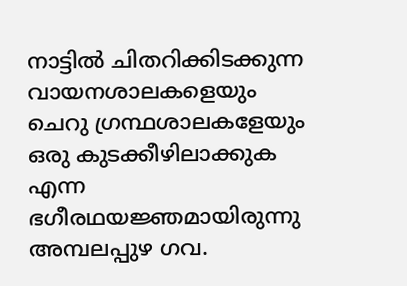നാട്ടില്‍ ചിതറിക്കിടക്കുന്ന വായനശാലകളെയും ചെറു ഗ്രന്ഥശാലകളേയും ഒരു കുടക്കീഴിലാക്കുക എന്ന ഭഗീരഥയജ്ഞമായിരുന്നു  അമ്പലപ്പുഴ ഗവ.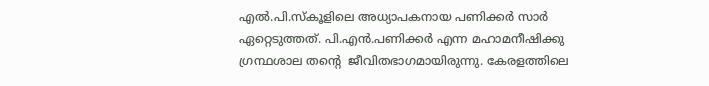എല്‍.പി.സ്‌കൂളിലെ അധ്യാപകനായ പണിക്കര്‍ സാര്‍ ഏറ്റെടുത്തത്. പി.എന്‍.പണിക്കര്‍ എന്ന മഹാമനീഷിക്കു ഗ്രന്ഥശാല തന്റെ  ജീവിതഭാഗമായിരുന്നു. കേരളത്തിലെ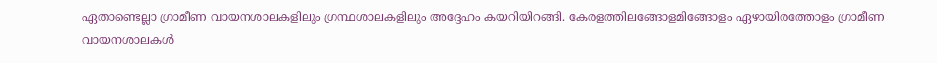ഏതാണ്ടെല്ലാ ഗ്രാമീണ വായനശാലകളിലും ഗ്രന്ഥശാലകളിലും അദ്ദേഹം കയറിയിറങ്ങി. കേരളത്തിലങ്ങോളമിങ്ങോളം ഏഴായിരത്തോളം ഗ്രാമീണ വായനശാലകള്‍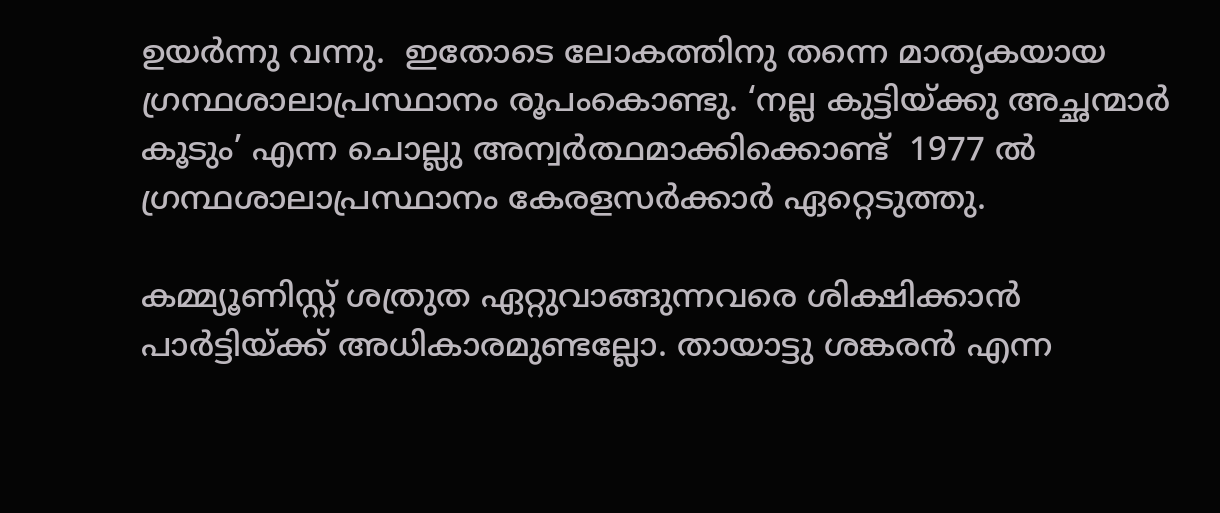ഉയര്‍ന്നു വന്നു.  ഇതോടെ ലോകത്തിനു തന്നെ മാതൃകയായ ഗ്രന്ഥശാലാപ്രസ്ഥാനം രൂപംകൊണ്ടു. ‘നല്ല കുട്ടിയ്‌ക്കു അച്ഛന്മാര്‍ കൂടും’ എന്ന ചൊല്ലു അന്വര്‍ത്ഥമാക്കിക്കൊണ്ട്  1977 ല്‍ ഗ്രന്ഥശാലാപ്രസ്ഥാനം കേരളസര്‍ക്കാര്‍ ഏറ്റെടുത്തു.

കമ്മ്യൂണിസ്റ്റ് ശത്രുത ഏറ്റുവാങ്ങുന്നവരെ ശിക്ഷിക്കാന്‍ പാര്‍ട്ടിയ്‌ക്ക് അധികാരമുണ്ടല്ലോ. തായാട്ടു ശങ്കരന്‍ എന്ന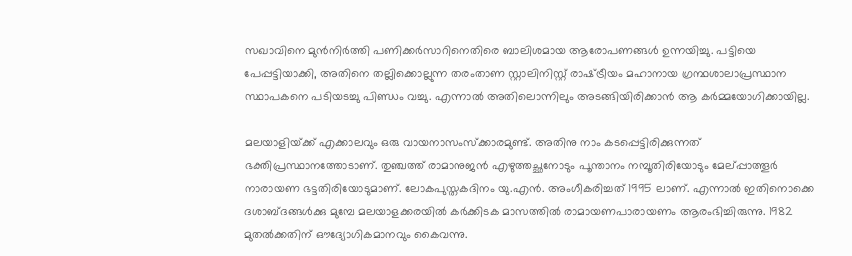സഖാവിനെ മുന്‍നിര്‍ത്തി പണിക്കര്‍സാറിനെതിരെ ബാലിശമായ ആരോപണങ്ങള്‍ ഉന്നയിച്ചു. പട്ടിയെ പേപ്പട്ടിയാക്കി, അതിനെ തല്ലിക്കൊല്ലുന്ന തരംതാണ സ്റ്റാലിനിസ്റ്റ് രാഷ്‌ട്രീയം മഹാനായ ഗ്രന്ഥശാലാപ്രസ്ഥാന സ്ഥാപകനെ പടിയടച്ചു പിണ്ഡം വച്ചു. എന്നാല്‍ അതിലൊന്നിലും അടങ്ങിയിരിക്കാന്‍ ആ കര്‍മ്മയോഗിക്കായില്ല.

മലയാളിയ്‌ക്ക് എക്കാലവും ഒരു വായനാസംസ്‌ക്കാരമുണ്ട്. അതിനു നാം കടപ്പെട്ടിരിക്കുന്നത് ഭക്തിപ്രസ്ഥാനത്തോടാണ്. തുഞ്ചത്ത് രാമാനുജന്‍ എഴുത്തച്ഛനോടും പൂന്താനം നമ്പൂതിരിയോടും മേല്പ്പാത്തൂര്‍ നാരായണ ഭട്ടതിരിയോടുമാണ്. ലോകപുസ്തകദിനം യു.എന്‍. അംഗീകരിച്ചത് 1995 ലാണ്. എന്നാല്‍ ഇതിനൊക്കെ ദശാബ്ദങ്ങള്‍ക്കു മുമ്പേ മലയാളക്കരയില്‍ കര്‍ക്കിടക മാസത്തില്‍ രാമായണപാരായണം ആരംഭിച്ചിരുന്നു. 1982 മുതല്‍ക്കതിന് ഔദ്യോഗികമാനവും കൈവന്നു.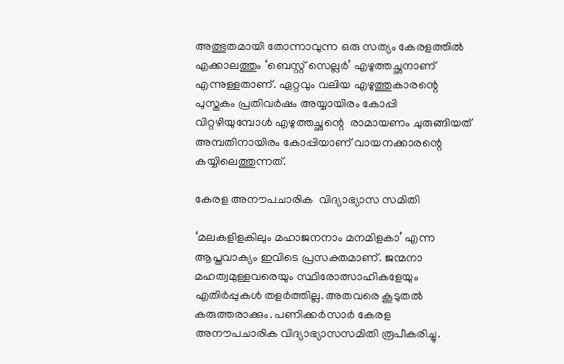അത്ഭുതമായി തോന്നാവുന്ന ഒരു സത്യം കേരളത്തില്‍ എക്കാലത്തും ‘ബെസ്റ്റ് സെല്ലര്‍’ എഴുത്തച്ഛനാണ് എന്നുള്ളതാണ്. ഏറ്റവും വലിയ എഴുത്തുകാരന്റെ പുസ്തകം പ്രതിവര്‍ഷം അയ്യായിരം കോപ്പി വിറ്റഴിയുമ്പോള്‍ എഴുത്തച്ഛന്റെ  രാമായണം ചുരുങ്ങിയത് അമ്പതിനായിരം കോപ്പിയാണ് വായനക്കാരന്റെ കയ്യിലെത്തുന്നത്.

കേരള അനൗപചാരിക  വിദ്യാഭ്യാസ സമിതി

‘മലകളിളകിലും മഹാജനനാം മനമിളകാ’ എന്ന ആപ്തവാക്യം ഇവിടെ പ്രസക്തമാണ്. ജന്മനാ മഹത്വമുള്ളവരെയും സ്ഥിരോത്സാഹികളേയും എതിര്‍പ്പുകള്‍ തളര്‍ത്തില്ല. അതവരെ കൂടുതല്‍ കരുത്തരാക്കും. പണിക്കര്‍സാര്‍ കേരള അനൗപചാരിക വിദ്യാഭ്യാസസമിതി രൂപീകരിച്ചു.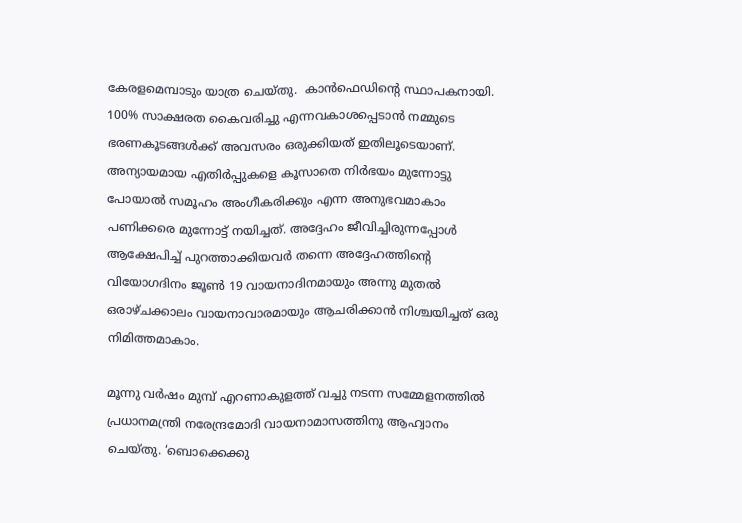കേരളമെമ്പാടും യാത്ര ചെയ്തു.  കാന്‍ഫെഡിന്റെ സ്ഥാപകനായി. 100% സാക്ഷരത കൈവരിച്ചു എന്നവകാശപ്പെടാന്‍ നമ്മുടെ ഭരണകൂടങ്ങള്‍ക്ക് അവസരം ഒരുക്കിയത് ഇതിലൂടെയാണ്. അന്യായമായ എതിര്‍പ്പുകളെ കൂസാതെ നിര്‍ഭയം മുന്നോട്ടു പോയാല്‍ സമൂഹം അംഗീകരിക്കും എന്ന അനുഭവമാകാം പണിക്കരെ മുന്നോട്ട് നയിച്ചത്. അദ്ദേഹം ജീവിച്ചിരുന്നപ്പോള്‍ ആക്ഷേപിച്ച് പുറത്താക്കിയവര്‍ തന്നെ അദ്ദേഹത്തിന്റെ വിയോഗദിനം ജൂണ്‍ 19 വായനാദിനമായും അന്നു മുതല്‍ ഒരാഴ്ചക്കാലം വായനാവാരമായും ആചരിക്കാന്‍ നിശ്ചയിച്ചത് ഒരു നിമിത്തമാകാം.

മൂന്നു വര്‍ഷം മുമ്പ് എറണാകുളത്ത് വച്ചു നടന്ന സമ്മേളനത്തില്‍ പ്രധാനമന്ത്രി നരേന്ദ്രമോദി വായനാമാസത്തിനു ആഹ്വാനം ചെയ്തു. ‘ബൊക്കെക്കു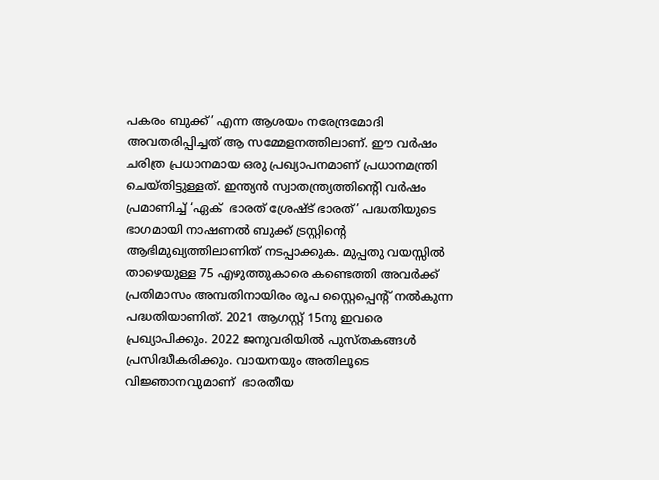പകരം ബുക്ക്’ എന്ന ആശയം നരേന്ദ്രമോദി അവതരിപ്പിച്ചത് ആ സമ്മേളനത്തിലാണ്. ഈ വര്‍ഷം ചരിത്ര പ്രധാനമായ ഒരു പ്രഖ്യാപനമാണ് പ്രധാനമന്ത്രി ചെയ്തിട്ടുള്ളത്. ഇന്ത്യന്‍ സ്വാതന്ത്ര്യത്തിന്റെി വര്‍ഷം പ്രമാണിച്ച് ‘ഏക്  ഭാരത് ശ്രേഷ്ട് ഭാരത്’ പദ്ധതിയുടെ ഭാഗമായി നാഷണല്‍ ബുക്ക് ട്രസ്റ്റിന്റെ ആഭിമുഖ്യത്തിലാണിത് നടപ്പാക്കുക. മുപ്പതു വയസ്സില്‍ താഴെയുള്ള 75 എഴുത്തുകാരെ കണ്ടെത്തി അവര്‍ക്ക് പ്രതിമാസം അമ്പതിനായിരം രൂപ സ്റ്റൈപ്പെന്റ് നല്‍കുന്ന പദ്ധതിയാണിത്. 2021 ആഗസ്റ്റ് 15നു ഇവരെ പ്രഖ്യാപിക്കും. 2022 ജനുവരിയില്‍ പുസ്തകങ്ങള്‍ പ്രസിദ്ധീകരിക്കും. വായനയും അതിലൂടെ വിജ്ഞാനവുമാണ്  ഭാരതീയ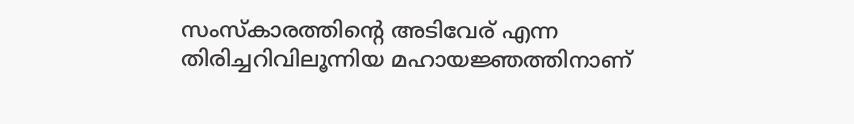സംസ്‌കാരത്തിന്റെ അടിവേര് എന്ന തിരിച്ചറിവിലൂന്നിയ മഹായജ്ഞത്തിനാണ്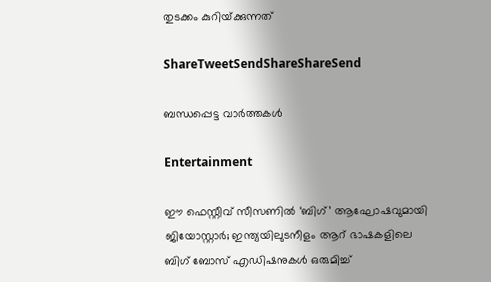തുടക്കം കുറിയ്‌ക്കുന്നത്

ShareTweetSendShareShareSend

ബന്ധപ്പെട്ട വാര്‍ത്തകള്‍

Entertainment

ഈ ഫെസ്റ്റീവ് സീസണിൽ ‘ബിഗ്’ ആഘോഷവുമായി ജിയോസ്റ്റാർ; ഇന്ത്യയിലുടനീളം ആറ് ഭാഷകളിലെ ബിഗ് ബോസ് എഡിഷനുകൾ ഒരുമിച്ച്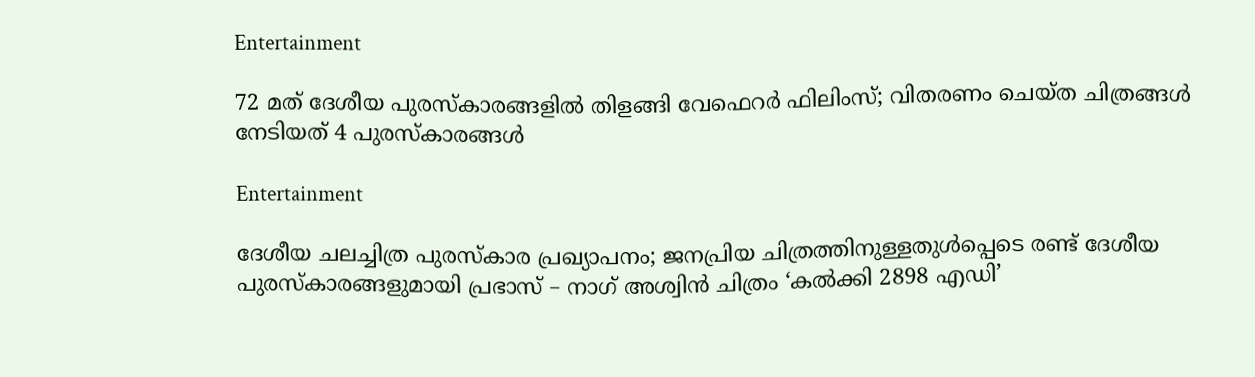Entertainment

72 മത് ദേശീയ പുരസ്‌കാരങ്ങളിൽ തിളങ്ങി വേഫെറർ ഫിലിംസ്; വിതരണം ചെയ്ത ചിത്രങ്ങൾ നേടിയത് 4 പുരസ്കാരങ്ങൾ

Entertainment

ദേശീയ ചലച്ചിത്ര പുരസ്‌കാര പ്രഖ്യാപനം; ജനപ്രിയ ചിത്രത്തിനുള്ളതുൾപ്പെടെ രണ്ട് ദേശീയ പുരസ്‍കാരങ്ങളുമായി പ്രഭാസ് – നാഗ് അശ്വിൻ ചിത്രം ‘കൽക്കി 2898 എഡി’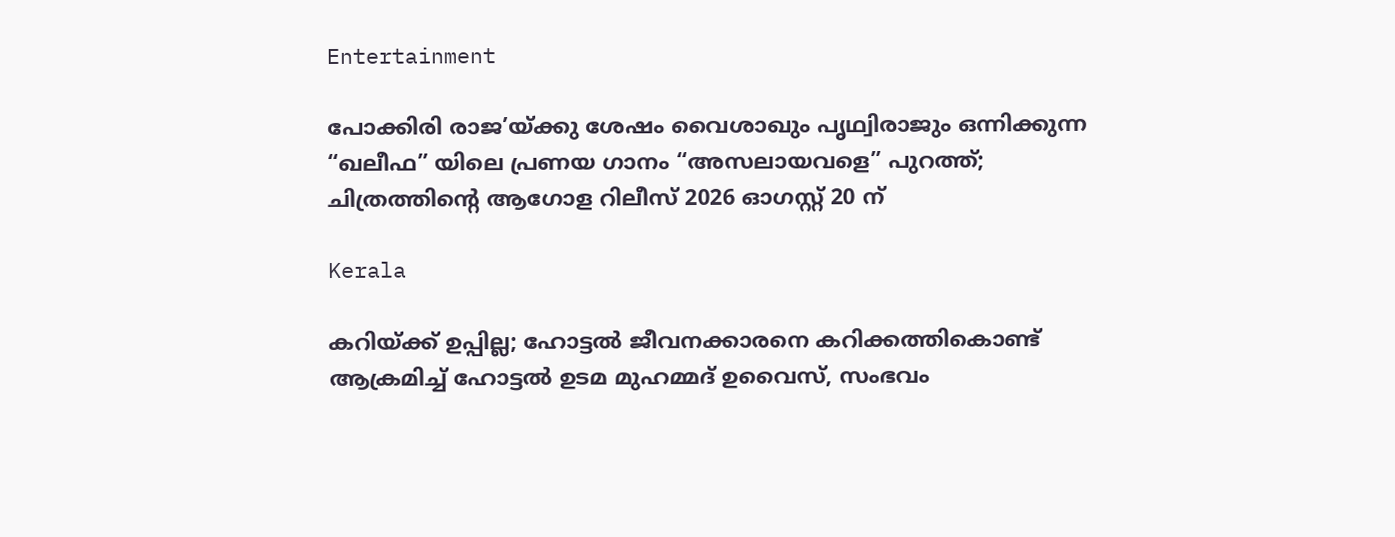Entertainment

പോക്കിരി രാജ’യ്‌ക്കു ശേഷം വൈശാഖും പൃഥ്വിരാജും ഒന്നിക്കുന്ന “ഖലീഫ” യിലെ പ്രണയ ഗാനം “അസലായവളെ” പുറത്ത്; ചിത്രത്തിന്റെ ആഗോള റിലീസ് 2026 ഓഗസ്റ്റ് 20 ന്

Kerala

കറിയ്‌ക്ക് ഉപ്പില്ല; ഹോട്ടൽ ജീവനക്കാരനെ കറിക്കത്തികൊണ്ട് ആക്രമിച്ച് ഹോട്ടൽ ഉടമ മുഹമ്മദ് ഉവൈസ്, സംഭവം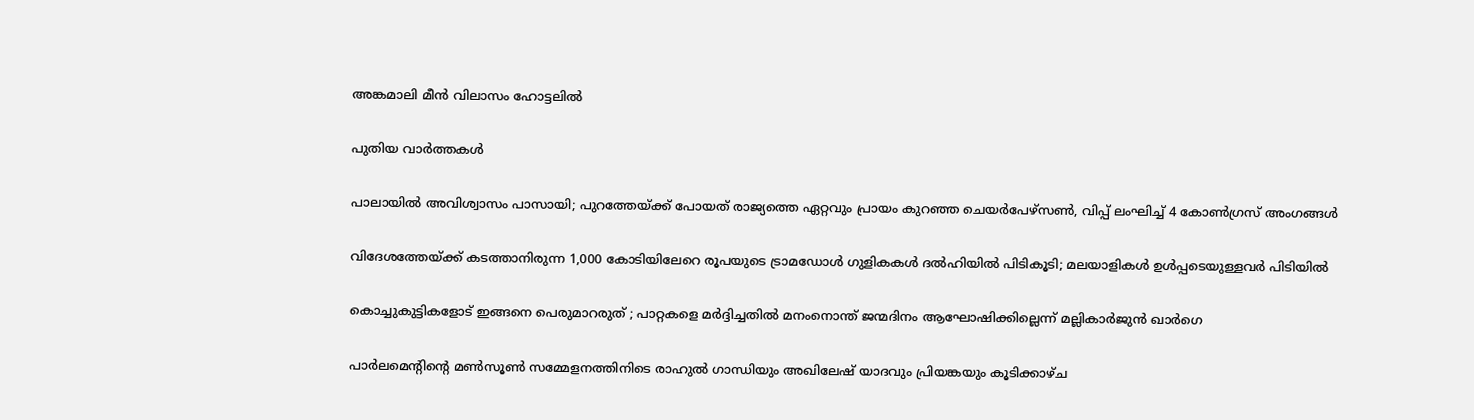അങ്കമാലി മീൻ വിലാസം ഹോട്ടലിൽ

പുതിയ വാര്‍ത്തകള്‍

പാലായിൽ അവിശ്വാസം പാസായി; പുറത്തേയ്‌ക്ക് പോയത് രാജ്യത്തെ ഏറ്റവും പ്രായം കുറഞ്ഞ ചെയർപേഴ്സൺ, വിപ്പ് ലംഘിച്ച് 4 കോൺഗ്രസ് അംഗങ്ങൾ

വിദേശത്തേയ്‌ക്ക് കടത്താനിരുന്ന 1,000 കോടിയിലേറെ രൂപയുടെ ട്രാമഡോൾ ഗുളികകൾ ദൽഹിയിൽ പിടികൂടി; മലയാളികൾ ഉൾപ്പടെയുള്ളവർ പിടിയിൽ

കൊച്ചുകുട്ടികളോട് ഇങ്ങനെ പെരുമാറരുത് ; പാറ്റകളെ മർദ്ദിച്ചതിൽ മനംനൊന്ത് ജന്മദിനം ആഘോഷിക്കില്ലെന്ന് മല്ലികാർജുൻ ഖാർഗെ

പാർലമെന്റിന്റെ മൺസൂൺ സമ്മേളനത്തിനിടെ രാഹുൽ ഗാന്ധിയും അഖിലേഷ് യാദവും പ്രിയങ്കയും കൂടിക്കാഴ്ച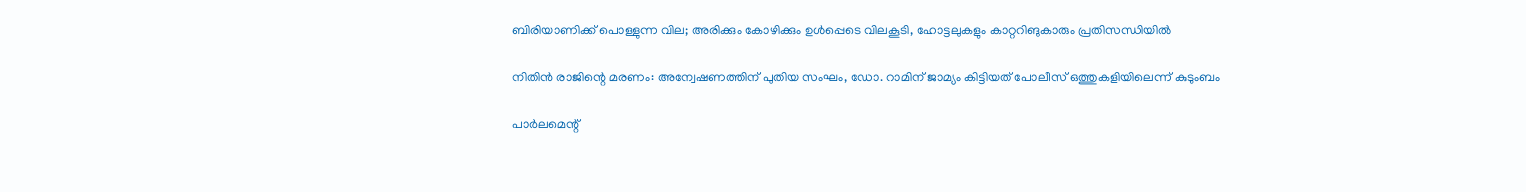ബിരിയാണിക്ക് പൊള്ളുന്ന വില; അരിക്കും കോഴിക്കും ഉള്‍പ്പെടെ വിലകൂടി, ഹോട്ടലുകളും കാറ്ററിങുകാരും പ്രതിസന്ധിയില്‍

നിതിൻ രാജിന്റെ മരണം: അന്വേഷണത്തിന് പുതിയ സംഘം, ഡോ. റാമിന് ജാമ്യം കിട്ടിയത് പോലീസ് ഒത്തുകളിയിലെന്ന് കുടുംബം

പാർലമെന്റ്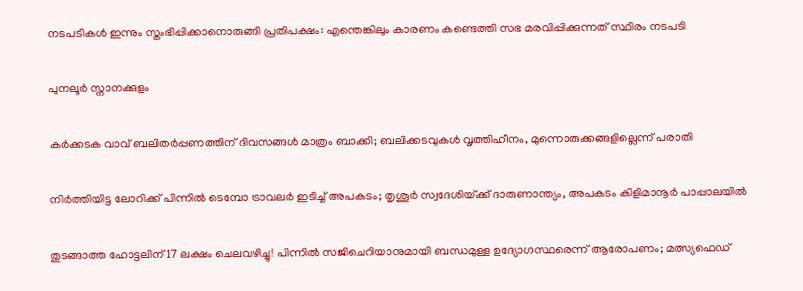നടപടികൾ ഇന്നും സ്തംഭിപ്പിക്കാനൊരുങ്ങി പ്രതിപക്ഷം: എന്തെങ്കിലും കാരണം കണ്ടെത്തി സഭ മരവിപ്പിക്കുന്നത് സ്ഥിരം നടപടി

പുനലൂർ സ്നാനക്കുളം

കര്‍ക്കടക വാവ് ബലിതര്‍പ്പണത്തിന് ദിവസങ്ങള്‍ മാത്രം ബാക്കി; ബലിക്കടവുകള്‍ വൃത്തിഹീനം, മുന്നൊരുക്കങ്ങളില്ലെന്ന് പരാതി

നിർത്തിയിട്ട ലോറിക്ക് പിന്നിൽ ടെമ്പോ ട്രാവലർ ഇടിച്ച് അപകടം; തൃശൂർ സ്വദേശിയ്‌ക്ക് ദാരുണാന്ത്യം, അപകടം കിളിമാനൂർ പാപ്പാലയിൽ

തുടങ്ങാത്ത ഹോട്ടലിന് 17 ലക്ഷം ചെലവഴിച്ചു! പിന്നിൽ സജിചെറിയാനുമായി ബന്ധമുള്ള ഉദ്യോഗസ്ഥരെന്ന് ആരോപണം; മത്സ്യഫെഡ്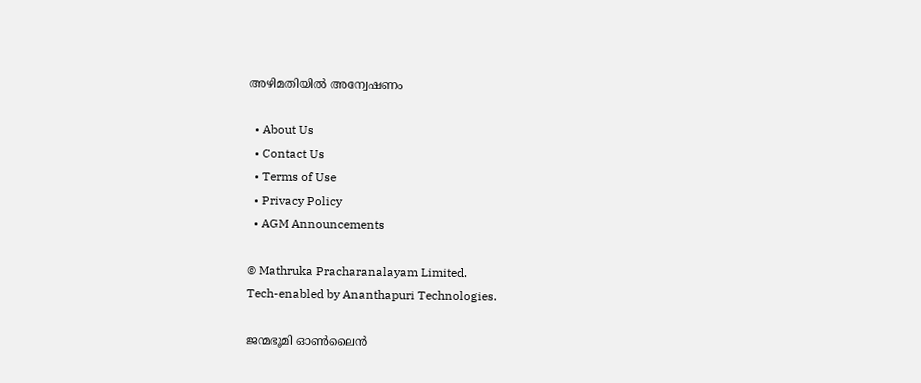അഴിമതിയിൽ അന്വേഷണം

  • About Us
  • Contact Us
  • Terms of Use
  • Privacy Policy
  • AGM Announcements

© Mathruka Pracharanalayam Limited.
Tech-enabled by Ananthapuri Technologies.

ജന്മഭൂമി ഓണ്‍ലൈന്‍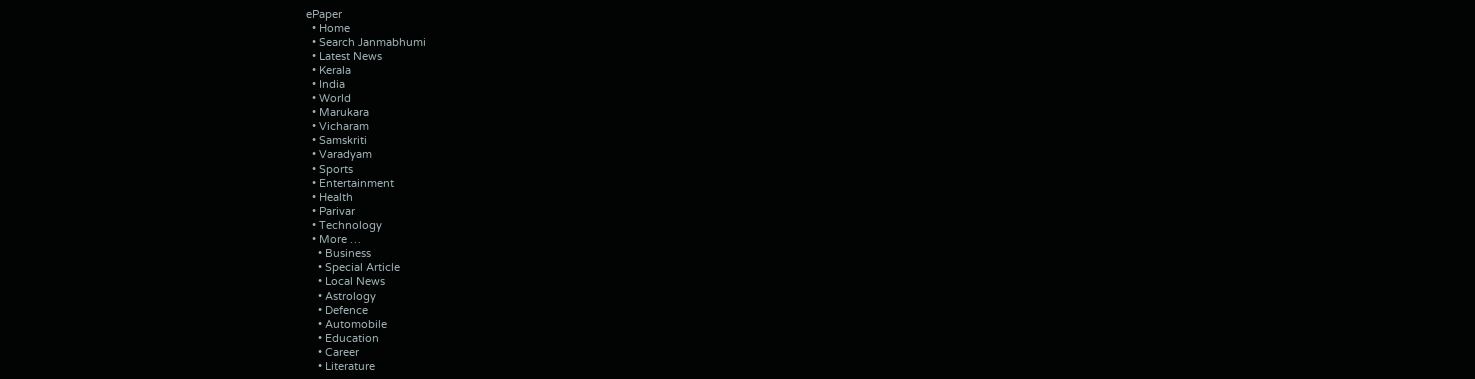ePaper
  • Home
  • Search Janmabhumi
  • Latest News
  • Kerala
  • India
  • World
  • Marukara
  • Vicharam
  • Samskriti
  • Varadyam
  • Sports
  • Entertainment
  • Health
  • Parivar
  • Technology
  • More …
    • Business
    • Special Article
    • Local News
    • Astrology
    • Defence
    • Automobile
    • Education
    • Career
    • Literature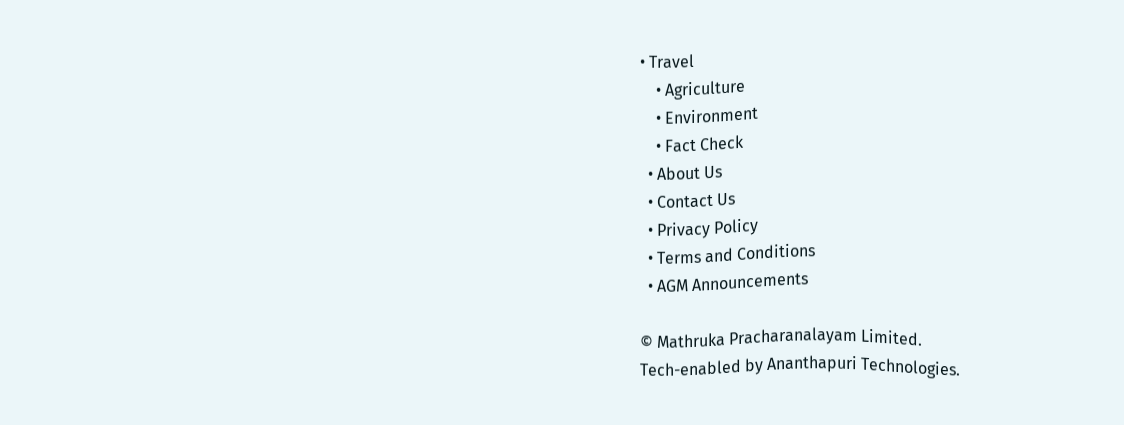• Travel
    • Agriculture
    • Environment
    • Fact Check
  • About Us
  • Contact Us
  • Privacy Policy
  • Terms and Conditions
  • AGM Announcements

© Mathruka Pracharanalayam Limited.
Tech-enabled by Ananthapuri Technologies.